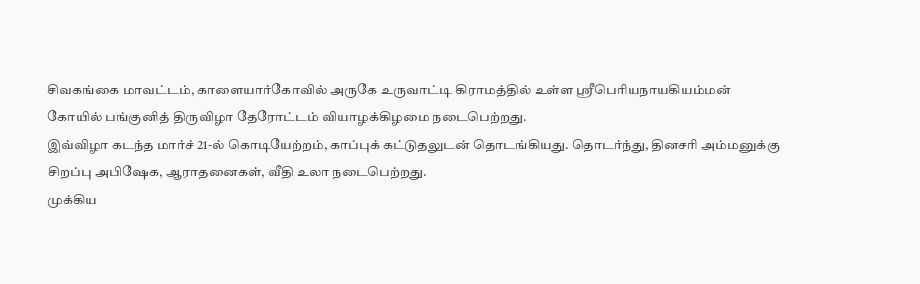சிவகங்கை மாவட்டம், காளையார்கோவில் அருகே உருவாட்டி கிராமத்தில் உள்ள ஸ்ரீபெரியநாயகியம்மன் கோயில் பங்குனித் திருவிழா தேரோட்டம் வியாழக்கிழமை நடைபெற்றது.
இவ்விழா கடந்த மார்ச் 21-ல் கொடியேற்றம், காப்புக் கட்டுதலுடன் தொடங்கியது. தொடர்ந்து, தினசரி அம்மனுக்கு சிறப்பு அபிஷேக, ஆராதனைகள், வீதி உலா நடைபெற்றது.
முக்கிய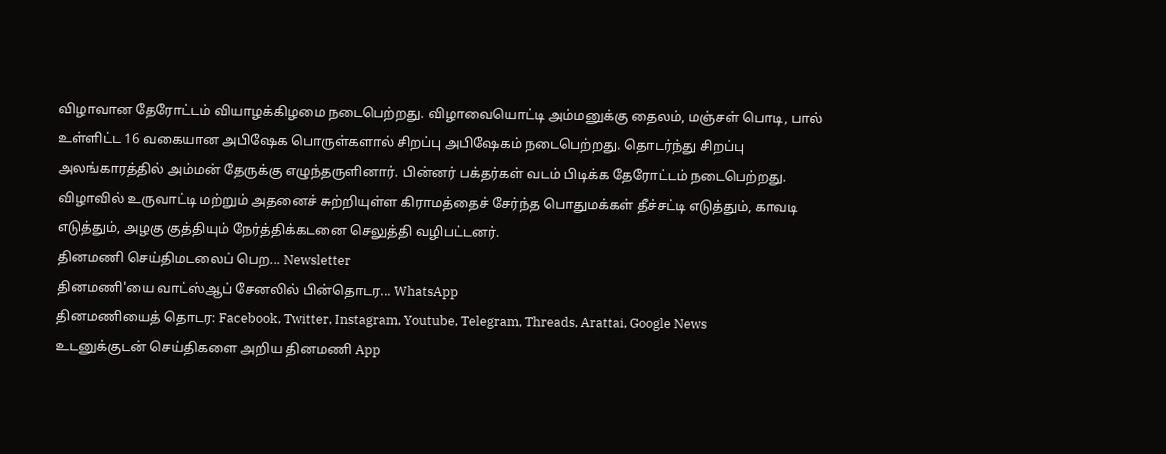விழாவான தேரோட்டம் வியாழக்கிழமை நடைபெற்றது. விழாவையொட்டி அம்மனுக்கு தைலம், மஞ்சள் பொடி, பால் உள்ளிட்ட 16 வகையான அபிஷேக பொருள்களால் சிறப்பு அபிஷேகம் நடைபெற்றது. தொடர்ந்து சிறப்பு அலங்காரத்தில் அம்மன் தேருக்கு எழுந்தருளினார். பின்னர் பக்தர்கள் வடம் பிடிக்க தேரோட்டம் நடைபெற்றது.
விழாவில் உருவாட்டி மற்றும் அதனைச் சுற்றியுள்ள கிராமத்தைச் சேர்ந்த பொதுமக்கள் தீச்சட்டி எடுத்தும், காவடி எடுத்தும், அழகு குத்தியும் நேர்த்திக்கடனை செலுத்தி வழிபட்டனர்.
தினமணி செய்திமடலைப் பெற... Newsletter
தினமணி'யை வாட்ஸ்ஆப் சேனலில் பின்தொடர... WhatsApp
தினமணியைத் தொடர: Facebook, Twitter, Instagram, Youtube, Telegram, Threads, Arattai, Google News
உடனுக்குடன் செய்திகளை அறிய தினமணி App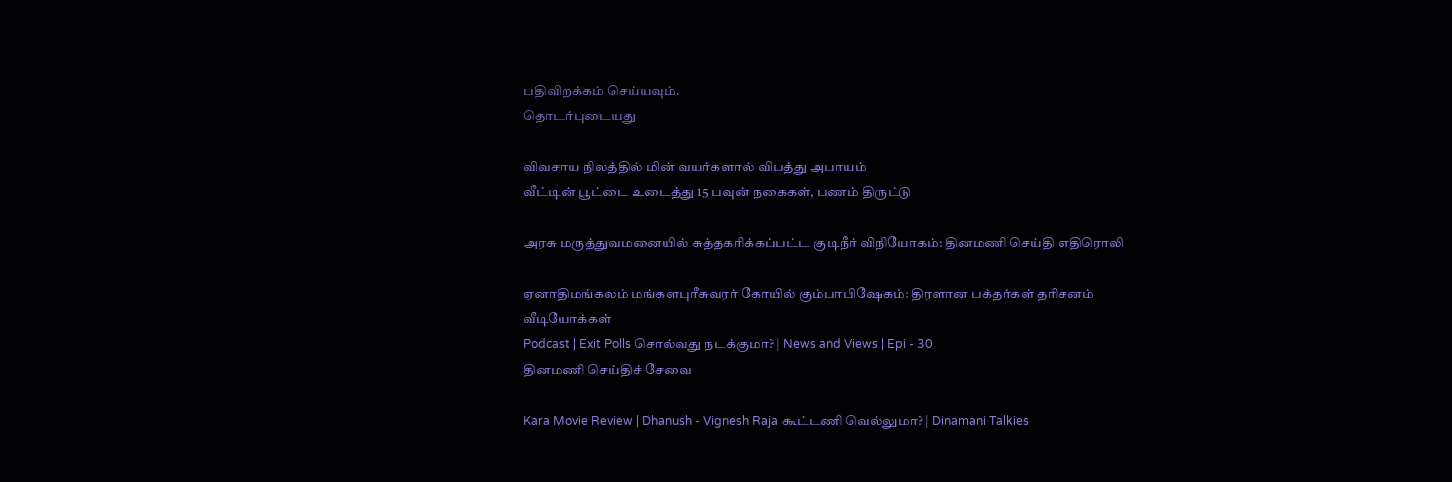பதிவிறக்கம் செய்யவும்.
தொடர்புடையது

விவசாய நிலத்தில் மின் வயர்களால் விபத்து அபாயம்
வீட்டின் பூட்டை உடைத்து 15 பவுன் நகைகள், பணம் திருட்டு

அரசு மருத்துவமனையில் சுத்தகரிக்கப்பட்ட குடிநீர் விநியோகம்: தினமணி செய்தி எதிரொலி

ஏனாதிமங்கலம் மங்களபுரீசுவரர் கோயில் கும்பாபிஷேகம்: திரளான பக்தர்கள் தரிசனம்
வீடியோக்கள்
Podcast | Exit Polls சொல்வது நடக்குமா? | News and Views | Epi - 30
தினமணி செய்திச் சேவை

Kara Movie Review | Dhanush - Vignesh Raja கூட்டணி வெல்லுமா? | Dinamani Talkies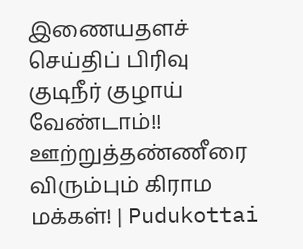இணையதளச் செய்திப் பிரிவு
குடிநீர் குழாய் வேண்டாம்!! ஊற்றுத்தண்ணீரை விரும்பும் கிராம மக்கள்! | Pudukottai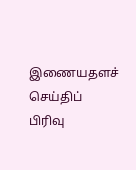இணையதளச் செய்திப் பிரிவு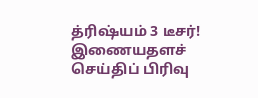த்ரிஷ்யம் 3 டீசர்!
இணையதளச் செய்திப் பிரிவு